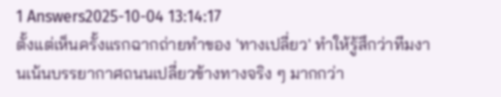1 Answers2025-10-04 13:14:17
ตั้งแต่เห็นครั้งแรกฉากถ่ายทำของ 'ทางเปลี่ยว' ทำให้รู้สึกว่าทีมงานเน้นบรรยากาศถนนเปลี่ยวข้างทางจริง ๆ มากกว่า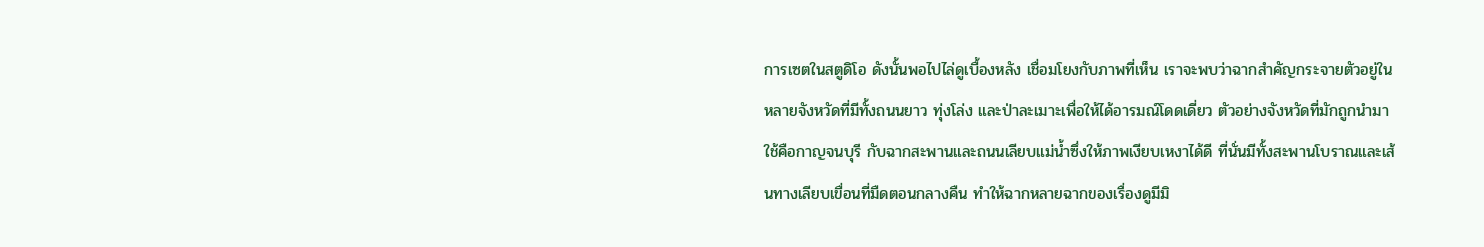การเซตในสตูดิโอ ดังนั้นพอไปไล่ดูเบื้องหลัง เชื่อมโยงกับภาพที่เห็น เราจะพบว่าฉากสำคัญกระจายตัวอยู่ในหลายจังหวัดที่มีทั้งถนนยาว ทุ่งโล่ง และป่าละเมาะเพื่อให้ได้อารมณ์โดดเดี่ยว ตัวอย่างจังหวัดที่มักถูกนำมาใช้คือกาญจนบุรี กับฉากสะพานและถนนเลียบแม่น้ำซึ่งให้ภาพเงียบเหงาได้ดี ที่นั่นมีทั้งสะพานโบราณและเส้นทางเลียบเขื่อนที่มืดตอนกลางคืน ทำให้ฉากหลายฉากของเรื่องดูมีมิ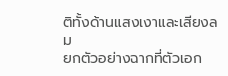ติทั้งด้านแสงเงาและเสียงลม
ยกตัวอย่างฉากที่ตัวเอก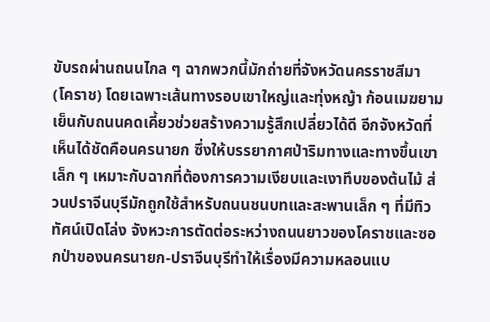ขับรถผ่านถนนไกล ๆ ฉากพวกนี้มักถ่ายที่จังหวัดนครราชสีมา (โคราช) โดยเฉพาะเส้นทางรอบเขาใหญ่และทุ่งหญ้า ก้อนเมฆยามเย็นกับถนนคดเคี้ยวช่วยสร้างความรู้สึกเปลี่ยวได้ดี อีกจังหวัดที่เห็นได้ชัดคือนครนายก ซึ่งให้บรรยากาศป่าริมทางและทางขึ้นเขาเล็ก ๆ เหมาะกับฉากที่ต้องการความเงียบและเงาทึบของต้นไม้ ส่วนปราจีนบุรีมักถูกใช้สำหรับถนนชนบทและสะพานเล็ก ๆ ที่มีทิวทัศน์เปิดโล่ง จังหวะการตัดต่อระหว่างถนนยาวของโคราชและซอกป่าของนครนายก-ปราจีนบุรีทำให้เรื่องมีความหลอนแบ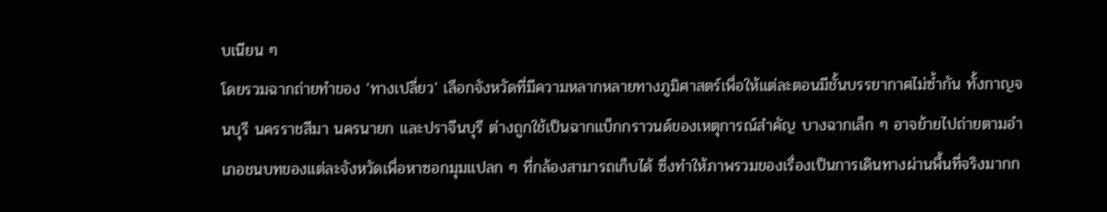บเนียน ๆ
โดยรวมฉากถ่ายทำของ 'ทางเปลี่ยว' เลือกจังหวัดที่มีความหลากหลายทางภูมิศาสตร์เพื่อให้แต่ละตอนมีชั้นบรรยากาศไม่ซ้ำกัน ทั้งกาญจนบุรี นครราชสีมา นครนายก และปราจีนบุรี ต่างถูกใช้เป็นฉากแบ็กกราวนด์ของเหตุการณ์สำคัญ บางฉากเล็ก ๆ อาจย้ายไปถ่ายตามอำเภอชนบทของแต่ละจังหวัดเพื่อหาซอกมุมแปลก ๆ ที่กล้องสามารถเก็บได้ ซึ่งทำให้ภาพรวมของเรื่องเป็นการเดินทางผ่านพื้นที่จริงมากก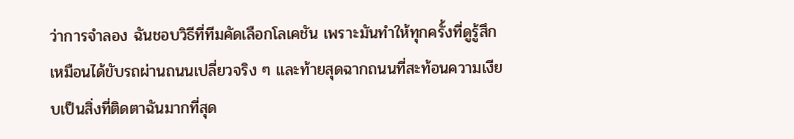ว่าการจำลอง ฉันชอบวิธีที่ทีมคัดเลือกโลเคชัน เพราะมันทำให้ทุกครั้งที่ดูรู้สึกเหมือนได้ขับรถผ่านถนนเปลี่ยวจริง ๆ และท้ายสุดฉากถนนที่สะท้อนความเงียบเป็นสิ่งที่ติดตาฉันมากที่สุด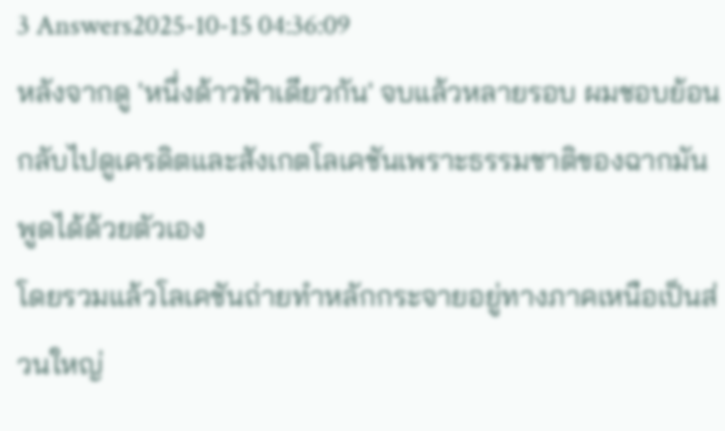3 Answers2025-10-15 04:36:09
หลังจากดู 'หนึ่งด้าวฟ้าเดียวกัน' จบแล้วหลายรอบ ผมชอบย้อนกลับไปดูเครดิตและสังเกตโลเคชันเพราะธรรมชาติของฉากมันพูดได้ด้วยตัวเอง
โดยรวมแล้วโลเคชันถ่ายทำหลักกระจายอยู่ทางภาคเหนือเป็นส่วนใหญ่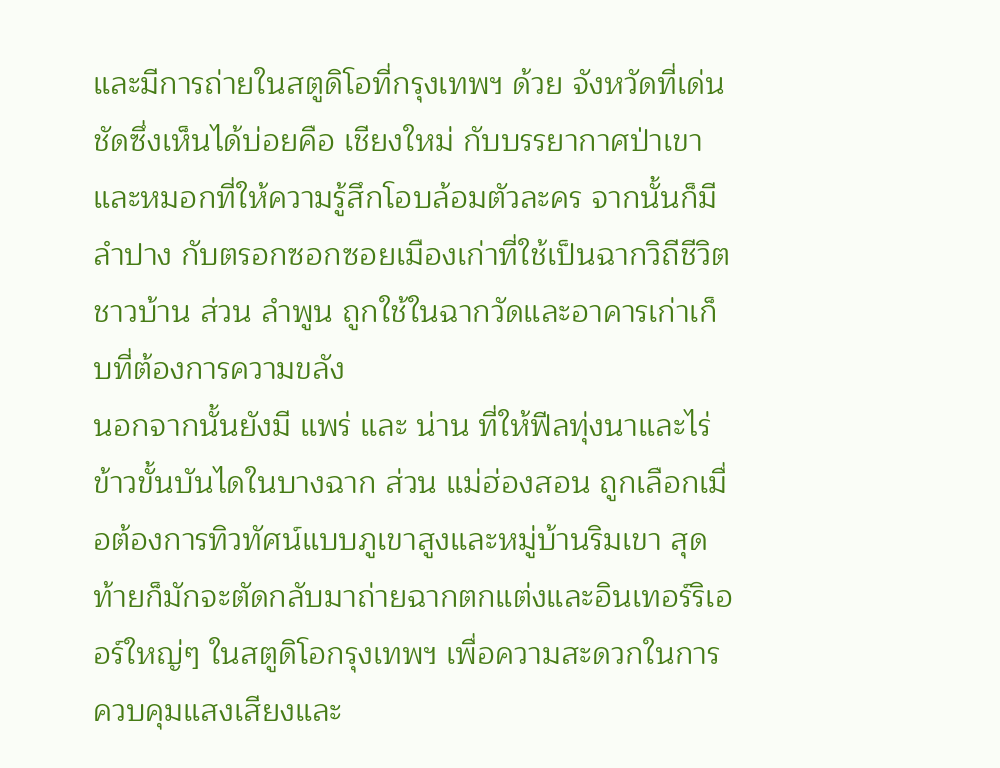และมีการถ่ายในสตูดิโอที่กรุงเทพฯ ด้วย จังหวัดที่เด่นชัดซึ่งเห็นได้บ่อยคือ เชียงใหม่ กับบรรยากาศป่าเขาและหมอกที่ให้ความรู้สึกโอบล้อมตัวละคร จากนั้นก็มี ลำปาง กับตรอกซอกซอยเมืองเก่าที่ใช้เป็นฉากวิถีชีวิตชาวบ้าน ส่วน ลำพูน ถูกใช้ในฉากวัดและอาคารเก่าเก็บที่ต้องการความขลัง
นอกจากนั้นยังมี แพร่ และ น่าน ที่ให้ฟีลทุ่งนาและไร่ข้าวขั้นบันไดในบางฉาก ส่วน แม่ฮ่องสอน ถูกเลือกเมื่อต้องการทิวทัศน์แบบภูเขาสูงและหมู่บ้านริมเขา สุดท้ายก็มักจะตัดกลับมาถ่ายฉากตกแต่งและอินเทอร์ริเออร์ใหญ่ๆ ในสตูดิโอกรุงเทพฯ เพื่อความสะดวกในการควบคุมแสงเสียงและ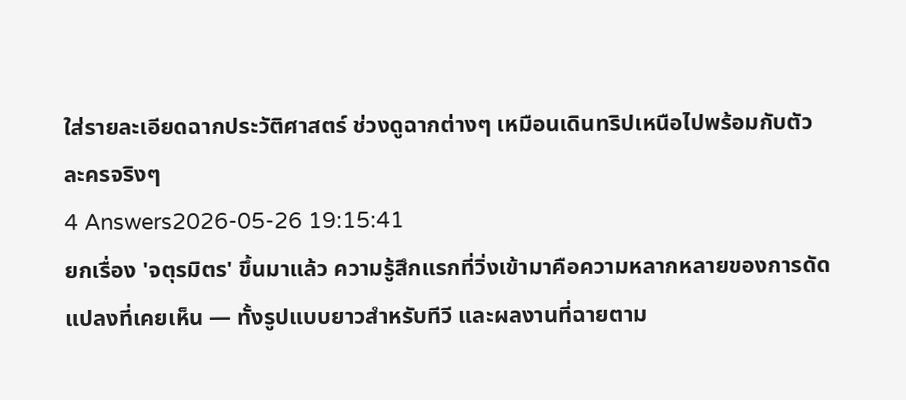ใส่รายละเอียดฉากประวัติศาสตร์ ช่วงดูฉากต่างๆ เหมือนเดินทริปเหนือไปพร้อมกับตัวละครจริงๆ
4 Answers2026-05-26 19:15:41
ยกเรื่อง 'จตุรมิตร' ขึ้นมาแล้ว ความรู้สึกแรกที่วิ่งเข้ามาคือความหลากหลายของการดัดแปลงที่เคยเห็น — ทั้งรูปแบบยาวสำหรับทีวี และผลงานที่ฉายตาม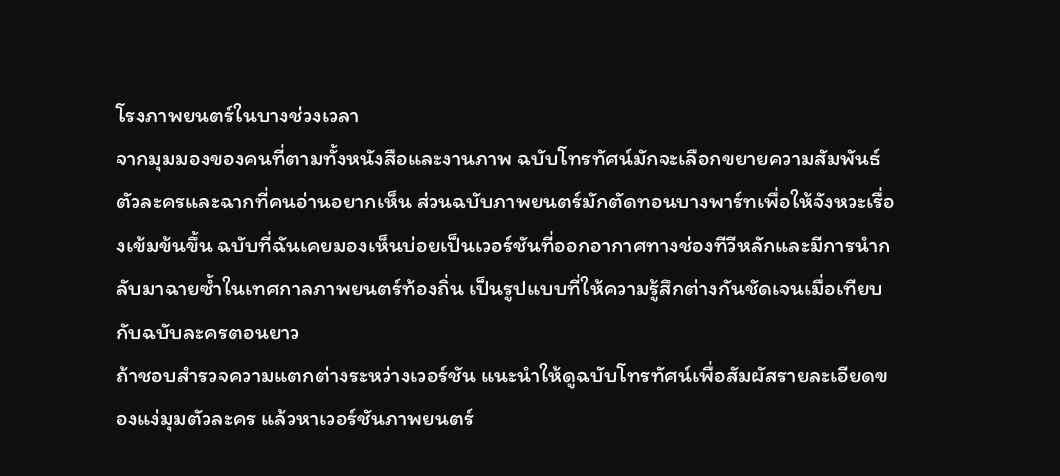โรงภาพยนตร์ในบางช่วงเวลา
จากมุมมองของคนที่ตามทั้งหนังสือและงานภาพ ฉบับโทรทัศน์มักจะเลือกขยายความสัมพันธ์ตัวละครและฉากที่คนอ่านอยากเห็น ส่วนฉบับภาพยนตร์มักตัดทอนบางพาร์ทเพื่อให้จังหวะเรื่องเข้มข้นขึ้น ฉบับที่ฉันเคยมองเห็นบ่อยเป็นเวอร์ชันที่ออกอากาศทางช่องทีวีหลักและมีการนำกลับมาฉายซ้ำในเทศกาลภาพยนตร์ท้องถิ่น เป็นรูปแบบที่ให้ความรู้สึกต่างกันชัดเจนเมื่อเทียบกับฉบับละครตอนยาว
ถ้าชอบสำรวจความแตกต่างระหว่างเวอร์ชัน แนะนำให้ดูฉบับโทรทัศน์เพื่อสัมผัสรายละเอียดของแง่มุมตัวละคร แล้วหาเวอร์ชันภาพยนตร์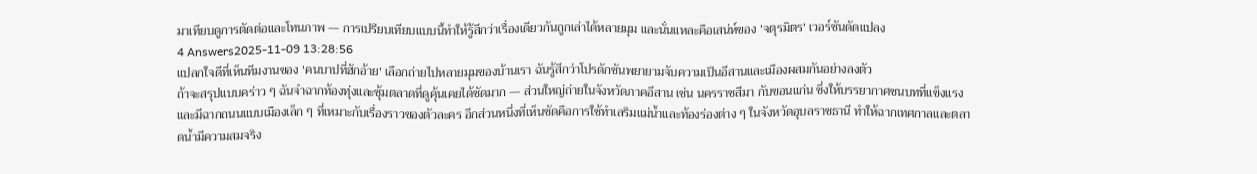มาเทียบดูการตัดต่อและโทนภาพ — การเปรียบเทียบแบบนี้ทำให้รู้สึกว่าเรื่องเดียวกันถูกเล่าได้หลายมุม และนั่นแหละคือเสน่ห์ของ 'จตุรมิตร' เวอร์ชันดัดแปลง
4 Answers2025-11-09 13:28:56
แปลกใจดีที่เห็นทีมงานของ 'คนบาปที่ฮักอ้าย' เลือกถ่ายไปหลายมุมของบ้านเรา ฉันรู้สึกว่าโปรดักชันพยายามจับความเป็นอีสานและเมืองผสมกันอย่างลงตัว
ถ้าจะสรุปแบบคร่าว ๆ ฉันจำฉากท้องทุ่งและซุ้มตลาดที่ดูคุ้นเคยได้ชัดมาก — ส่วนใหญ่ถ่ายในจังหวัดภาคอีสาน เช่น นครราชสีมา กับขอนแก่น ซึ่งให้บรรยากาศชนบทที่แข็งแรงและมีฉากถนนแบบเมืองเล็ก ๆ ที่เหมาะกับเรื่องราวของตัวละคร อีกส่วนหนึ่งที่เห็นชัดคือการใช้ทำเลริมแม่น้ำและท้องร่องต่าง ๆ ในจังหวัดอุบลราชธานี ทำให้ฉากเทศกาลและตลาดน้ำมีความสมจริง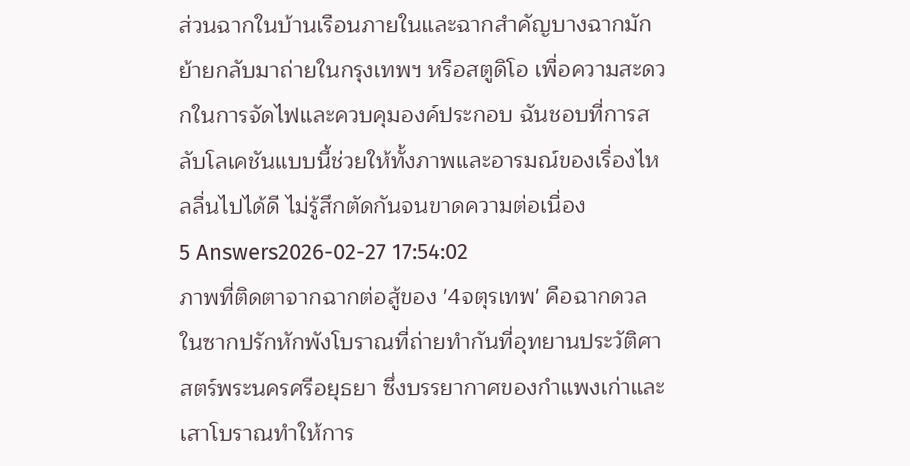ส่วนฉากในบ้านเรือนภายในและฉากสำคัญบางฉากมักย้ายกลับมาถ่ายในกรุงเทพฯ หรือสตูดิโอ เพื่อความสะดวกในการจัดไฟและควบคุมองค์ประกอบ ฉันชอบที่การสลับโลเคชันแบบนี้ช่วยให้ทั้งภาพและอารมณ์ของเรื่องไหลลื่นไปได้ดี ไม่รู้สึกตัดกันจนขาดความต่อเนื่อง
5 Answers2026-02-27 17:54:02
ภาพที่ติดตาจากฉากต่อสู้ของ '4จตุรเทพ' คือฉากดวลในซากปรักหักพังโบราณที่ถ่ายทำกันที่อุทยานประวัติศาสตร์พระนครศรีอยุธยา ซึ่งบรรยากาศของกำแพงเก่าและเสาโบราณทำให้การ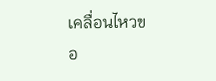เคลื่อนไหวขอ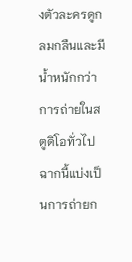งตัวละครดูกลมกลืนและมีน้ำหนักกว่าการถ่ายในสตูดิโอทั่วไป
ฉากนี้แบ่งเป็นการถ่ายก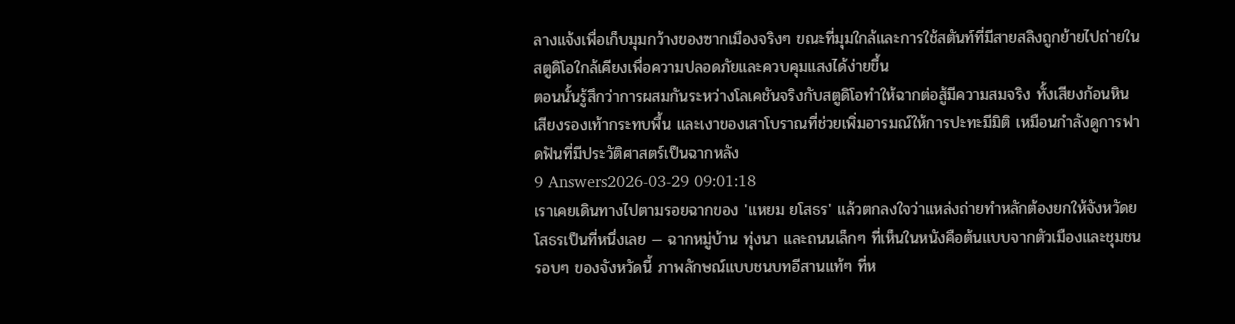ลางแจ้งเพื่อเก็บมุมกว้างของซากเมืองจริงๆ ขณะที่มุมใกล้และการใช้สตันท์ที่มีสายสลิงถูกย้ายไปถ่ายในสตูดิโอใกล้เคียงเพื่อความปลอดภัยและควบคุมแสงได้ง่ายขึ้น
ตอนนั้นรู้สึกว่าการผสมกันระหว่างโลเคชันจริงกับสตูดิโอทำให้ฉากต่อสู้มีความสมจริง ทั้งเสียงก้อนหิน เสียงรองเท้ากระทบพื้น และเงาของเสาโบราณที่ช่วยเพิ่มอารมณ์ให้การปะทะมีมิติ เหมือนกำลังดูการฟาดฟันที่มีประวัติศาสตร์เป็นฉากหลัง
9 Answers2026-03-29 09:01:18
เราเคยเดินทางไปตามรอยฉากของ 'แหยม ยโสธร' แล้วตกลงใจว่าแหล่งถ่ายทำหลักต้องยกให้จังหวัดยโสธรเป็นที่หนึ่งเลย — ฉากหมู่บ้าน ทุ่งนา และถนนเล็กๆ ที่เห็นในหนังคือต้นแบบจากตัวเมืองและชุมชนรอบๆ ของจังหวัดนี้ ภาพลักษณ์แบบชนบทอีสานแท้ๆ ที่ห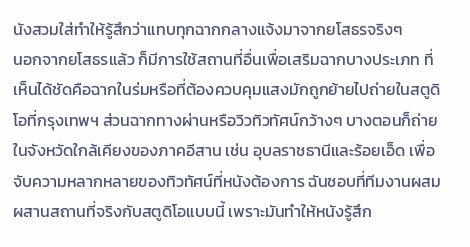นังสวมใส่ทำให้รู้สึกว่าแทบทุกฉากกลางแจ้งมาจากยโสธรจริงๆ
นอกจากยโสธรแล้ว ก็มีการใช้สถานที่อื่นเพื่อเสริมฉากบางประเภท ที่เห็นได้ชัดคือฉากในร่มหรือที่ต้องควบคุมแสงมักถูกย้ายไปถ่ายในสตูดิโอที่กรุงเทพฯ ส่วนฉากทางผ่านหรือวิวทิวทัศน์กว้างๆ บางตอนก็ถ่ายในจังหวัดใกล้เคียงของภาคอีสาน เช่น อุบลราชธานีและร้อยเอ็ด เพื่อจับความหลากหลายของทิวทัศน์ที่หนังต้องการ ฉันชอบที่ทีมงานผสมผสานสถานที่จริงกับสตูดิโอแบบนี้ เพราะมันทำให้หนังรู้สึก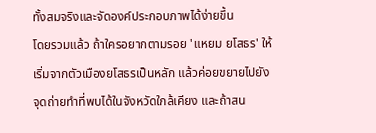ทั้งสมจริงและจัดองค์ประกอบภาพได้ง่ายขึ้น
โดยรวมแล้ว ถ้าใครอยากตามรอย 'แหยม ยโสธร' ให้เริ่มจากตัวเมืองยโสธรเป็นหลัก แล้วค่อยขยายไปยังจุดถ่ายทำที่พบได้ในจังหวัดใกล้เคียง และถ้าสน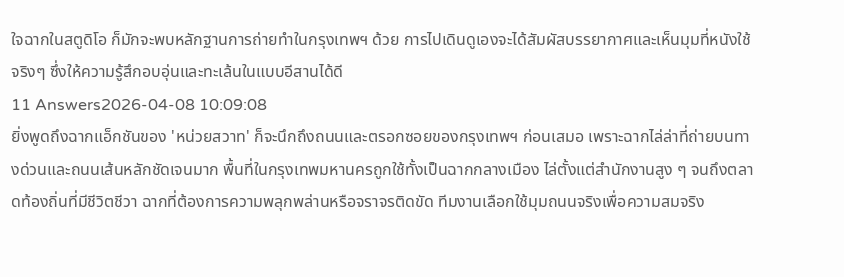ใจฉากในสตูดิโอ ก็มักจะพบหลักฐานการถ่ายทำในกรุงเทพฯ ด้วย การไปเดินดูเองจะได้สัมผัสบรรยากาศและเห็นมุมที่หนังใช้จริงๆ ซึ่งให้ความรู้สึกอบอุ่นและทะเล้นในแบบอีสานได้ดี
11 Answers2026-04-08 10:09:08
ยิ่งพูดถึงฉากแอ็กชันของ 'หน่วยสวาท' ก็จะนึกถึงถนนและตรอกซอยของกรุงเทพฯ ก่อนเสมอ เพราะฉากไล่ล่าที่ถ่ายบนทางด่วนและถนนเส้นหลักชัดเจนมาก พื้นที่ในกรุงเทพมหานครถูกใช้ทั้งเป็นฉากกลางเมือง ไล่ตั้งแต่สำนักงานสูง ๆ จนถึงตลาดท้องถิ่นที่มีชีวิตชีวา ฉากที่ต้องการความพลุกพล่านหรือจราจรติดขัด ทีมงานเลือกใช้มุมถนนจริงเพื่อความสมจริง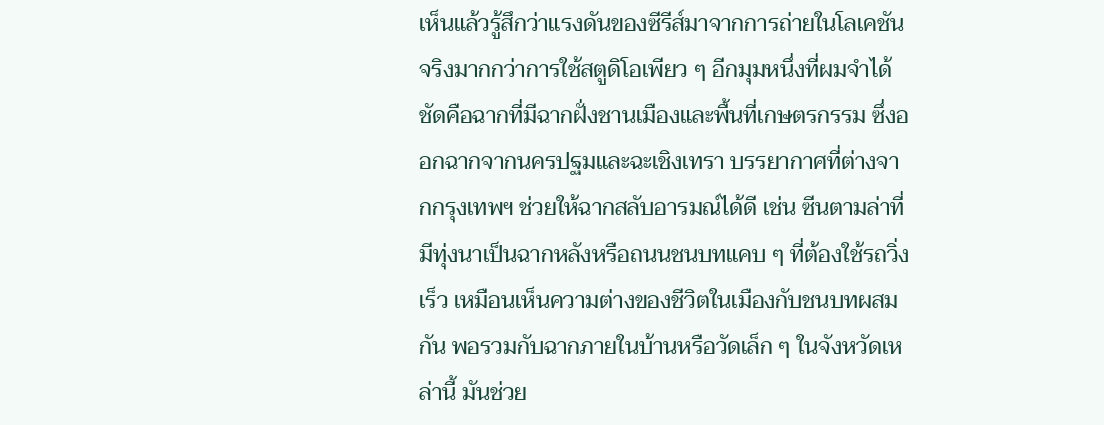เห็นแล้วรู้สึกว่าแรงดันของซีรีส์มาจากการถ่ายในโลเคชันจริงมากกว่าการใช้สตูดิโอเพียว ๆ อีกมุมหนึ่งที่ผมจำได้ชัดคือฉากที่มีฉากฝั่งชานเมืองและพื้นที่เกษตรกรรม ซึ่งออกฉากจากนครปฐมและฉะเชิงเทรา บรรยากาศที่ต่างจากกรุงเทพฯ ช่วยให้ฉากสลับอารมณ์ได้ดี เช่น ซีนตามล่าที่มีทุ่งนาเป็นฉากหลังหรือถนนชนบทแคบ ๆ ที่ต้องใช้รถวิ่งเร็ว เหมือนเห็นความต่างของชีวิตในเมืองกับชนบทผสมกัน พอรวมกับฉากภายในบ้านหรือวัดเล็ก ๆ ในจังหวัดเหล่านี้ มันช่วย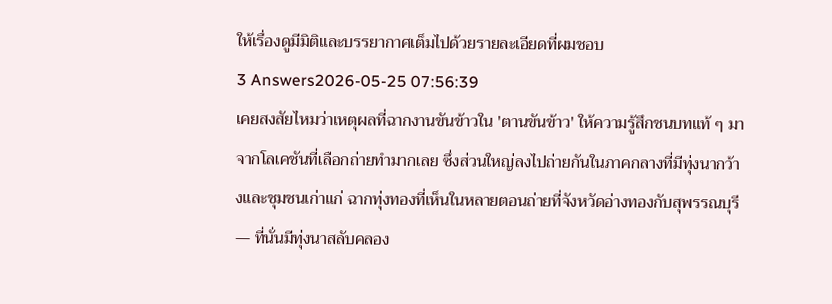ให้เรื่องดูมีมิติและบรรยากาศเต็มไปด้วยรายละเอียดที่ผมชอบ
3 Answers2026-05-25 07:56:39
เคยสงสัยไหมว่าเหตุผลที่ฉากงานขันข้าวใน 'ตานขันข้าว' ให้ความรู้สึกชนบทแท้ ๆ มาจากโลเคชันที่เลือกถ่ายทำมากเลย ซึ่งส่วนใหญ่ลงไปถ่ายกันในภาคกลางที่มีทุ่งนากว้างและชุมชนเก่าแก่ ฉากทุ่งทองที่เห็นในหลายตอนถ่ายที่จังหวัดอ่างทองกับสุพรรณบุรี — ที่นั่นมีทุ่งนาสลับคลอง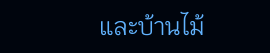และบ้านไม้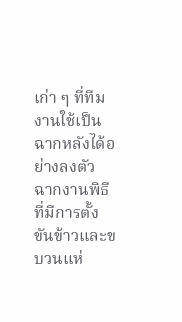เก่า ๆ ที่ทีมงานใช้เป็นฉากหลังได้อย่างลงตัว
ฉากงานพิธีที่มีการตั้งขันข้าวและขบวนแห่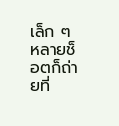เล็ก ๆ หลายช็อตก็ถ่ายที่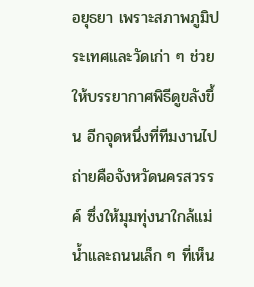อยุธยา เพราะสภาพภูมิประเทศและวัดเก่า ๆ ช่วยให้บรรยากาศพิธีดูขลังขึ้น อีกจุดหนึ่งที่ทีมงานไปถ่ายคือจังหวัดนครสวรรค์ ซึ่งให้มุมทุ่งนาใกล้แม่น้ำและถนนเล็ก ๆ ที่เห็น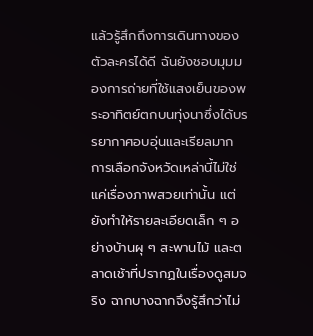แล้วรู้สึกถึงการเดินทางของตัวละครได้ดี ฉันยังชอบมุมมองการถ่ายที่ใช้แสงเย็นของพระอาทิตย์ตกบนทุ่งนาซึ่งได้บรรยากาศอบอุ่นและเรียลมาก
การเลือกจังหวัดเหล่านี้ไม่ใช่แค่เรื่องภาพสวยเท่านั้น แต่ยังทำให้รายละเอียดเล็ก ๆ อย่างบ้านผุ ๆ สะพานไม้ และตลาดเช้าที่ปรากฏในเรื่องดูสมจริง ฉากบางฉากจึงรู้สึกว่าไม่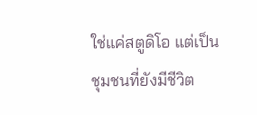ใช่แค่สตูดิโอ แต่เป็นชุมชนที่ยังมีชีวิต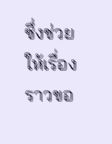ซึ่งช่วยให้เรื่องราวขอ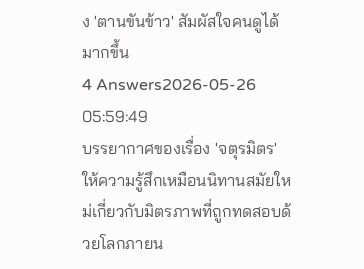ง 'ตานขันข้าว' สัมผัสใจคนดูได้มากขึ้น
4 Answers2026-05-26 05:59:49
บรรยากาศของเรื่อง 'จตุรมิตร' ให้ความรู้สึกเหมือนนิทานสมัยใหม่เกี่ยวกับมิตรภาพที่ถูกทดสอบด้วยโลกภายน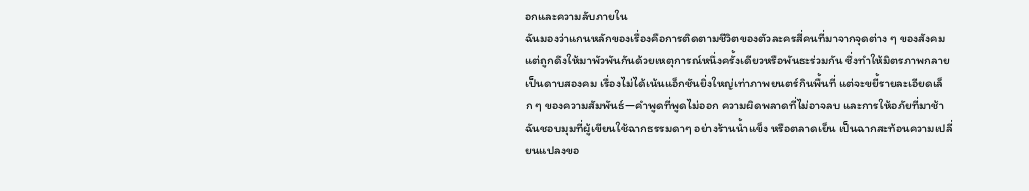อกและความลับภายใน
ฉันมองว่าแกนหลักของเรื่องคือการติดตามชีวิตของตัวละครสี่คนที่มาจากจุดต่าง ๆ ของสังคม แต่ถูกดึงให้มาพัวพันกันด้วยเหตุการณ์หนึ่งครั้งเดียวหรือพันธะร่วมกัน ซึ่งทำให้มิตรภาพกลายเป็นดาบสองคม เรื่องไม่ได้เน้นแอ็กชันยิ่งใหญ่เท่าภาพยนตร์กินพื้นที่ แต่จะขยี้รายละเอียดเล็ก ๆ ของความสัมพันธ์—คำพูดที่พูดไม่ออก ความผิดพลาดที่ไม่อาจลบ และการให้อภัยที่มาช้า
ฉันชอบมุมที่ผู้เขียนใช้ฉากธรรมดาๆ อย่างร้านน้ำแข็ง หรือตลาดเย็น เป็นฉากสะท้อนความเปลี่ยนแปลงขอ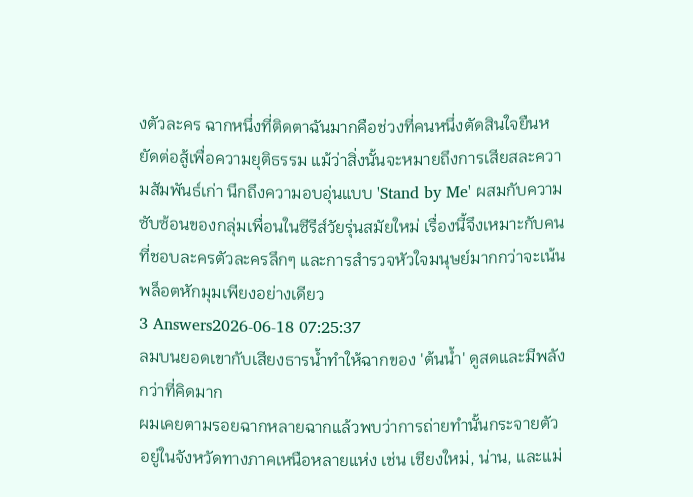งตัวละคร ฉากหนึ่งที่ติดตาฉันมากคือช่วงที่คนหนึ่งตัดสินใจยืนหยัดต่อสู้เพื่อความยุติธรรม แม้ว่าสิ่งนั้นจะหมายถึงการเสียสละความสัมพันธ์เก่า นึกถึงความอบอุ่นแบบ 'Stand by Me' ผสมกับความซับซ้อนของกลุ่มเพื่อนในซีรีส์วัยรุ่นสมัยใหม่ เรื่องนี้จึงเหมาะกับคนที่ชอบละครตัวละครลึกๆ และการสำรวจหัวใจมนุษย์มากกว่าจะเน้นพล็อตหักมุมเพียงอย่างเดียว
3 Answers2026-06-18 07:25:37
ลมบนยอดเขากับเสียงธารน้ำทำให้ฉากของ 'ต้นน้ำ' ดูสดและมีพลังกว่าที่คิดมาก
ผมเคยตามรอยฉากหลายฉากแล้วพบว่าการถ่ายทำนั้นกระจายตัวอยู่ในจังหวัดทางภาคเหนือหลายแห่ง เช่น เชียงใหม่, น่าน, และแม่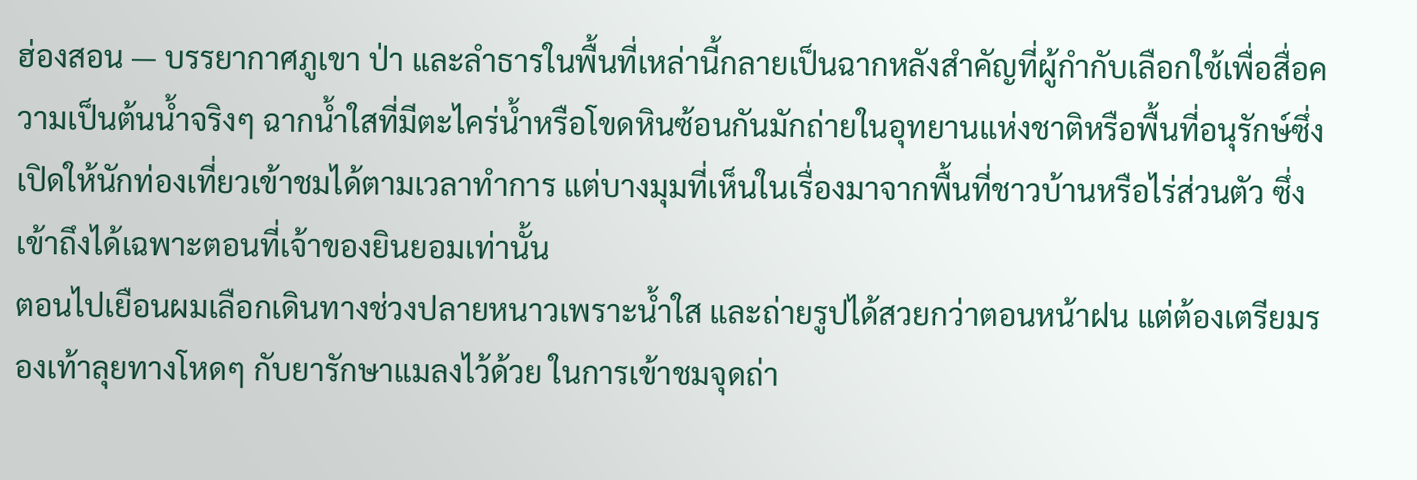ฮ่องสอน — บรรยากาศภูเขา ป่า และลำธารในพื้นที่เหล่านี้กลายเป็นฉากหลังสำคัญที่ผู้กำกับเลือกใช้เพื่อสื่อความเป็นต้นน้ำจริงๆ ฉากน้ำใสที่มีตะไคร่น้ำหรือโขดหินซ้อนกันมักถ่ายในอุทยานแห่งชาติหรือพื้นที่อนุรักษ์ซึ่งเปิดให้นักท่องเที่ยวเข้าชมได้ตามเวลาทำการ แต่บางมุมที่เห็นในเรื่องมาจากพื้นที่ชาวบ้านหรือไร่ส่วนตัว ซึ่งเข้าถึงได้เฉพาะตอนที่เจ้าของยินยอมเท่านั้น
ตอนไปเยือนผมเลือกเดินทางช่วงปลายหนาวเพราะน้ำใส และถ่ายรูปได้สวยกว่าตอนหน้าฝน แต่ต้องเตรียมรองเท้าลุยทางโหดๆ กับยารักษาแมลงไว้ด้วย ในการเข้าชมจุดถ่า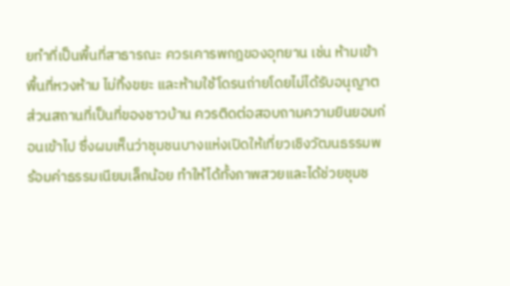ยทำที่เป็นพื้นที่สาธารณะ ควรเคารพกฎของอุทยาน เช่น ห้ามเข้าพื้นที่หวงห้าม ไม่ทิ้งขยะ และห้ามใช้โดรนถ่ายโดยไม่ได้รับอนุญาต ส่วนสถานที่เป็นที่ของชาวบ้าน ควรติดต่อสอบถามความยินยอมก่อนเข้าไป ซึ่งผมเห็นว่าชุมชนบางแห่งเปิดให้เที่ยวเชิงวัฒนธรรมพร้อมค่าธรรมเนียมเล็กน้อย ทำให้ได้ทั้งภาพสวยและได้ช่วยชุมช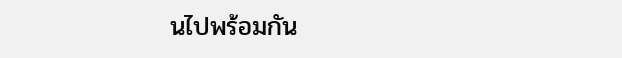นไปพร้อมกัน